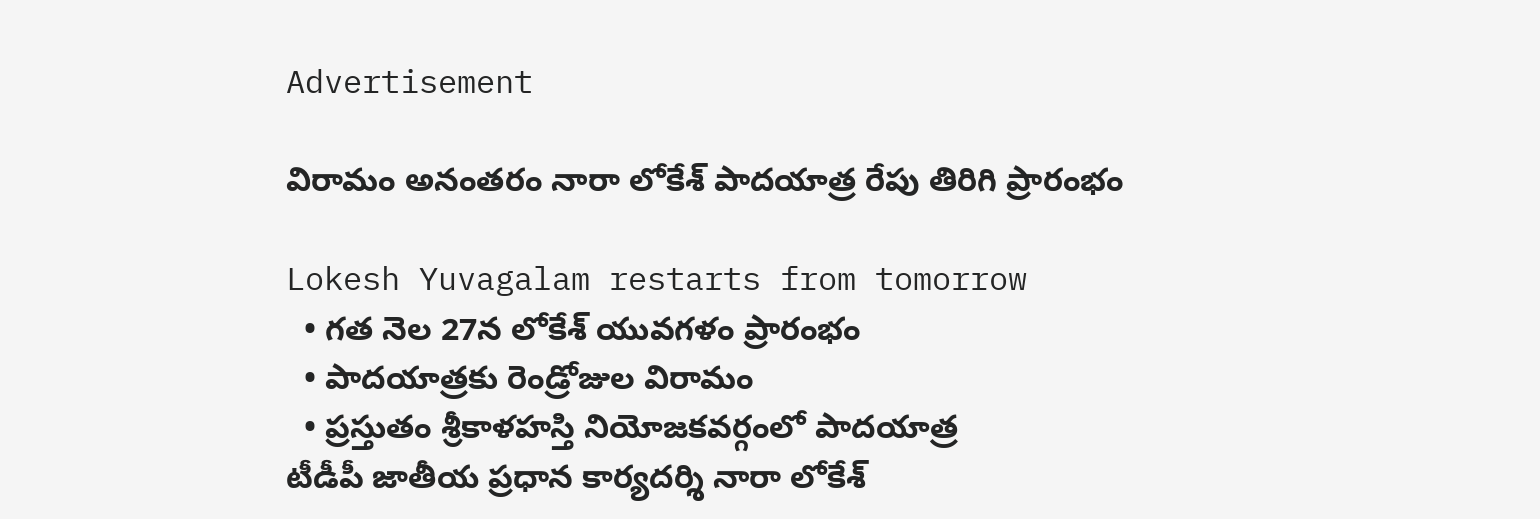Advertisement

విరామం అనంతరం నారా లోకేశ్ పాదయాత్ర రేపు తిరిగి ప్రారంభం

Lokesh Yuvagalam restarts from tomorrow
  • గత నెల 27న లోకేశ్ యువగళం ప్రారంభం
  • పాదయాత్రకు రెండ్రోజుల విరామం
  • ప్రస్తుతం శ్రీకాళహస్తి నియోజకవర్గంలో పాదయాత్ర
టీడీపీ జాతీయ ప్రధాన కార్యదర్శి నారా లోకేశ్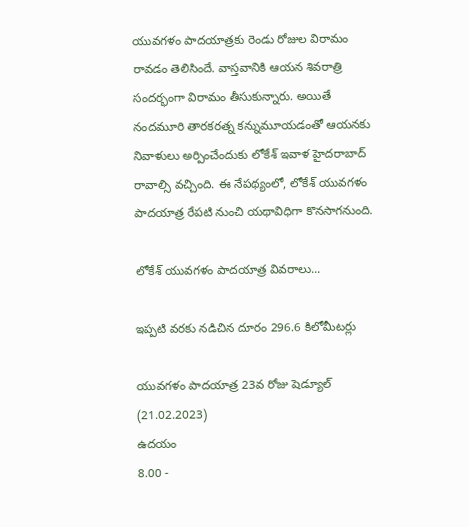యువగళం పాదయాత్రకు రెండు రోజుల విరామం రావడం తెలిసిందే. వాస్తవానికి ఆయన శివరాత్రి సందర్భంగా విరామం తీసుకున్నారు. అయితే నందమూరి తారకరత్న కన్నుమూయడంతో ఆయనకు నివాళులు అర్పించేందుకు లోకేశ్ ఇవాళ హైదరాబాద్ రావాల్సి వచ్చింది. ఈ నేపథ్యంలో, లోకేశ్ యువగళం పాదయాత్ర రేపటి నుంచి యథావిధిగా కొనసాగనుంది.

లోకేశ్ యువగళం పాదయాత్ర వివరాలు...

ఇప్పటి వరకు నడిచిన దూరం 296.6 కిలోమీటర్లు

యువగళం పాదయాత్ర 23వ రోజు షెడ్యూల్ (21.02.2023)
ఉదయం
8.00 -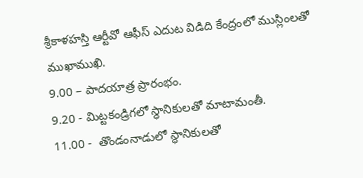శ్రీకాళహస్తి ఆర్టీవో ఆఫీస్ ఎదుట విడిది కేంద్రంలో ముస్లింలతో ముఖాముఖి.
9.00 – పాదయాత్ర ప్రారంభం.
9.20 - మిట్టకండ్రిగలో స్థానికులతో మాటామంతీ.
11.00 -  తొండంనాడులో స్థానికులతో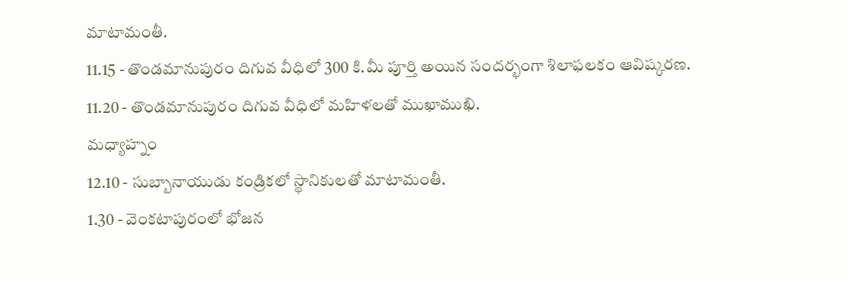మాటామంతీ.
11.15 - తొండమానుపురం దిగువ వీధిలో 300 కి.మీ పూర్తి అయిన సందర్భంగా శిలాఫలకం ఆవిష్కరణ.
11.20 - తొండమానుపురం దిగువ వీధిలో మహిళలతో ముఖాముఖి.
మధ్యాహ్నం
12.10 - సుబ్బానాయుడు కండ్రికలో స్థానికులతో మాటామంతీ.
1.30 - వెంకటాపురంలో భోజన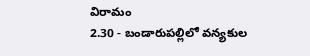విరామం
2.30 - బండారుపల్లిలో వన్యకుల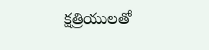క్షత్రియులతో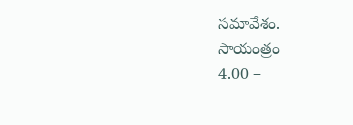సమావేశం.
సాయంత్రం
4.00 –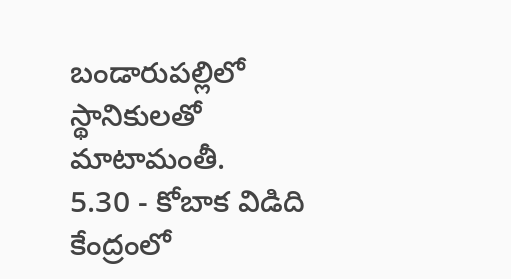బండారుపల్లిలో స్థానికులతో మాటామంతీ.
5.30 - కోబాక విడిది కేంద్రంలో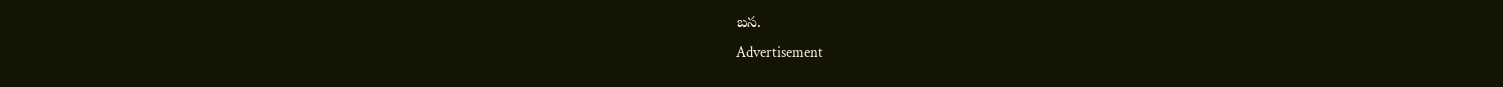బస.
Advertisement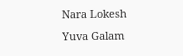Nara Lokesh
Yuva Galam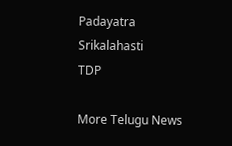Padayatra
Srikalahasti
TDP

More Telugu News